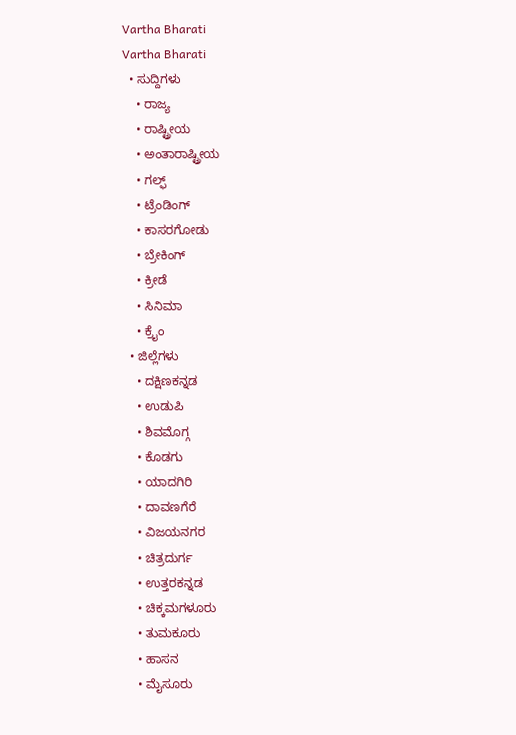Vartha Bharati
Vartha Bharati
  • ಸುದ್ದಿಗಳು
    • ರಾಜ್ಯ
    • ರಾಷ್ಟ್ರೀಯ
    • ಅಂತಾರಾಷ್ಟ್ರೀಯ
    • ಗಲ್ಫ್
    • ಟ್ರೆಂಡಿಂಗ್
    • ಕಾಸರಗೋಡು
    • ಬ್ರೇಕಿಂಗ್
    • ಕ್ರೀಡೆ
    • ಸಿನಿಮಾ
    • ಕ್ರೈಂ
  • ಜಿಲ್ಲೆಗಳು
    • ದಕ್ಷಿಣಕನ್ನಡ
    • ಉಡುಪಿ
    • ಶಿವಮೊಗ್ಗ
    • ಕೊಡಗು
    • ಯಾದಗಿರಿ
    • ದಾವಣಗೆರೆ
    • ವಿಜಯನಗರ
    • ಚಿತ್ರದುರ್ಗ
    • ಉತ್ತರಕನ್ನಡ
    • ಚಿಕ್ಕಮಗಳೂರು
    • ತುಮಕೂರು
    • ಹಾಸನ
    • ಮೈಸೂರು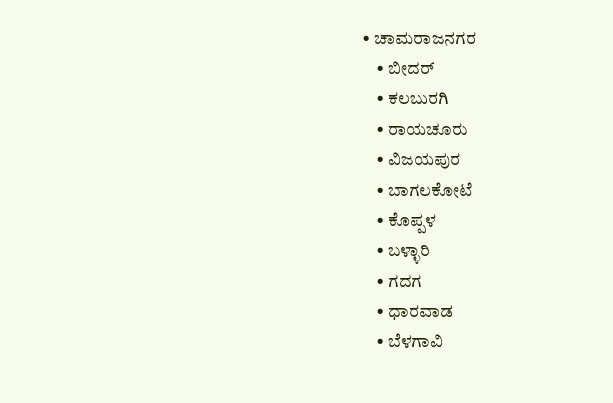• ಚಾಮರಾಜನಗರ
    • ಬೀದರ್‌
    • ಕಲಬುರಗಿ
    • ರಾಯಚೂರು
    • ವಿಜಯಪುರ
    • ಬಾಗಲಕೋಟೆ
    • ಕೊಪ್ಪಳ
    • ಬಳ್ಳಾರಿ
    • ಗದಗ
    • ಧಾರವಾಡ‌
    • ಬೆಳಗಾವಿ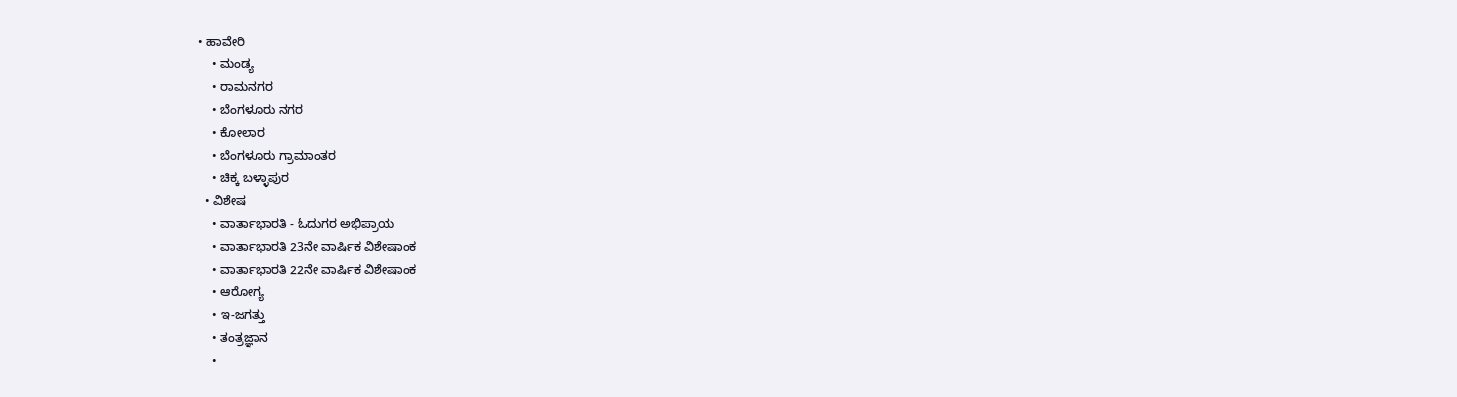• ಹಾವೇರಿ
    • ಮಂಡ್ಯ
    • ರಾಮನಗರ
    • ಬೆಂಗಳೂರು ನಗರ
    • ಕೋಲಾರ
    • ಬೆಂಗಳೂರು ಗ್ರಾಮಾಂತರ
    • ಚಿಕ್ಕ ಬಳ್ಳಾಪುರ
  • ವಿಶೇಷ
    • ವಾರ್ತಾಭಾರತಿ - ಓದುಗರ ಅಭಿಪ್ರಾಯ
    • ವಾರ್ತಾಭಾರತಿ 23ನೇ ವಾರ್ಷಿಕ ವಿಶೇಷಾಂಕ
    • ವಾರ್ತಾಭಾರತಿ 22ನೇ ವಾರ್ಷಿಕ ವಿಶೇಷಾಂಕ
    • ಆರೋಗ್ಯ
    • ಇ-ಜಗತ್ತು
    • ತಂತ್ರಜ್ಞಾನ
    •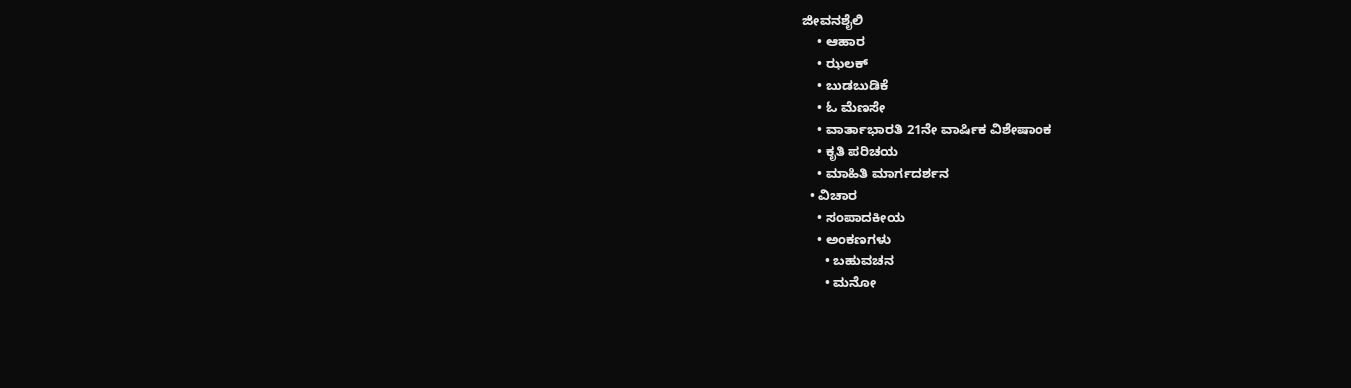ಜೀವನಶೈಲಿ
    • ಆಹಾರ
    • ಝಲಕ್
    • ಬುಡಬುಡಿಕೆ
    • ಓ ಮೆಣಸೇ
    • ವಾರ್ತಾಭಾರತಿ 21ನೇ ವಾರ್ಷಿಕ ವಿಶೇಷಾಂಕ
    • ಕೃತಿ ಪರಿಚಯ
    • ಮಾಹಿತಿ ಮಾರ್ಗದರ್ಶನ
  • ವಿಚಾರ
    • ಸಂಪಾದಕೀಯ
    • ಅಂಕಣಗಳು
      • ಬಹುವಚನ
      • ಮನೋ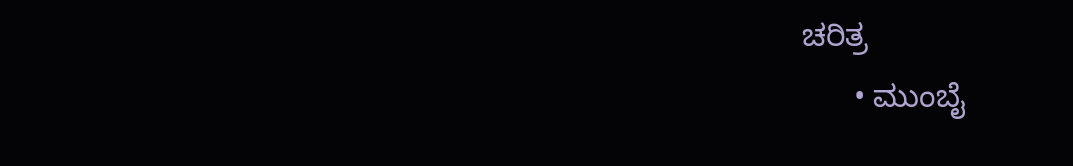ಚರಿತ್ರ
      • ಮುಂಬೈ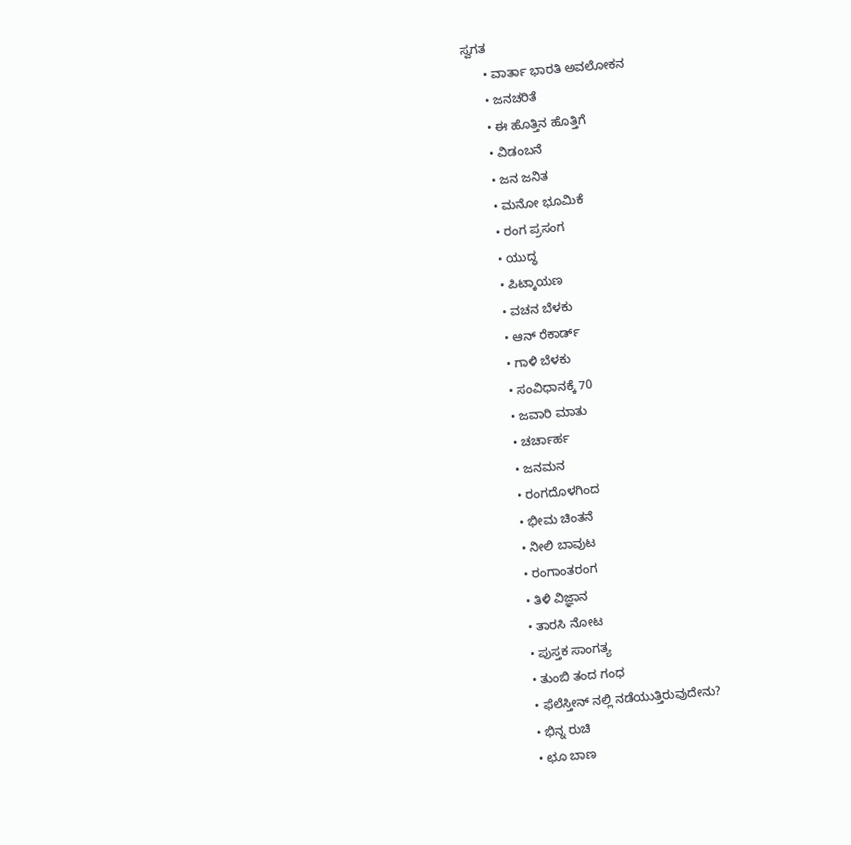ಸ್ವಗತ
      • ವಾರ್ತಾ ಭಾರತಿ ಅವಲೋಕನ
      • ಜನಚರಿತೆ
      • ಈ ಹೊತ್ತಿನ ಹೊತ್ತಿಗೆ
      • ವಿಡಂಬನೆ
      • ಜನ ಜನಿತ
      • ಮನೋ ಭೂಮಿಕೆ
      • ರಂಗ ಪ್ರಸಂಗ
      • ಯುದ್ಧ
      • ಪಿಟ್ಕಾಯಣ
      • ವಚನ ಬೆಳಕು
      • ಆನ್ ರೆಕಾರ್ಡ್
      • ಗಾಳಿ ಬೆಳಕು
      • ಸಂವಿಧಾನಕ್ಕೆ 70
      • ಜವಾರಿ ಮಾತು
      • ಚರ್ಚಾರ್ಹ
      • ಜನಮನ
      • ರಂಗದೊಳಗಿಂದ
      • ಭೀಮ ಚಿಂತನೆ
      • ನೀಲಿ ಬಾವುಟ
      • ರಂಗಾಂತರಂಗ
      • ತಿಳಿ ವಿಜ್ಞಾನ
      • ತಾರಸಿ ನೋಟ
      • ಪುಸ್ತಕ ಸಾಂಗತ್ಯ
      • ತುಂಬಿ ತಂದ ಗಂಧ
      • ಫೆಲೆಸ್ತೀನ್ ‌ನಲ್ಲಿ ನಡೆಯುತ್ತಿರುವುದೇನು?
      • ಭಿನ್ನ ರುಚಿ
      • ಛೂ ಬಾಣ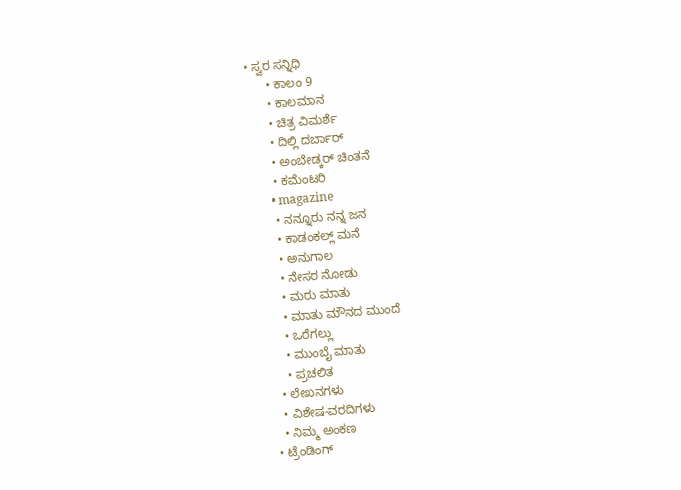• ಸ್ವರ ಸನ್ನಿಧಿ
      • ಕಾಲಂ 9
      • ಕಾಲಮಾನ
      • ಚಿತ್ರ ವಿಮರ್ಶೆ
      • ದಿಲ್ಲಿ ದರ್ಬಾರ್
      • ಅಂಬೇಡ್ಕರ್ ಚಿಂತನೆ
      • ಕಮೆಂಟರಿ
      • magazine
      • ನನ್ನೂರು ನನ್ನ ಜನ
      • ಕಾಡಂಕಲ್ಲ್ ಮನೆ
      • ಅನುಗಾಲ
      • ನೇಸರ ನೋಡು
      • ಮರು ಮಾತು
      • ಮಾತು ಮೌನದ ಮುಂದೆ
      • ಒರೆಗಲ್ಲು
      • ಮುಂಬೈ ಮಾತು
      • ಪ್ರಚಲಿತ
    • ಲೇಖನಗಳು
    • ವಿಶೇಷ-ವರದಿಗಳು
    • ನಿಮ್ಮ ಅಂಕಣ
  • ಟ್ರೆಂಡಿಂಗ್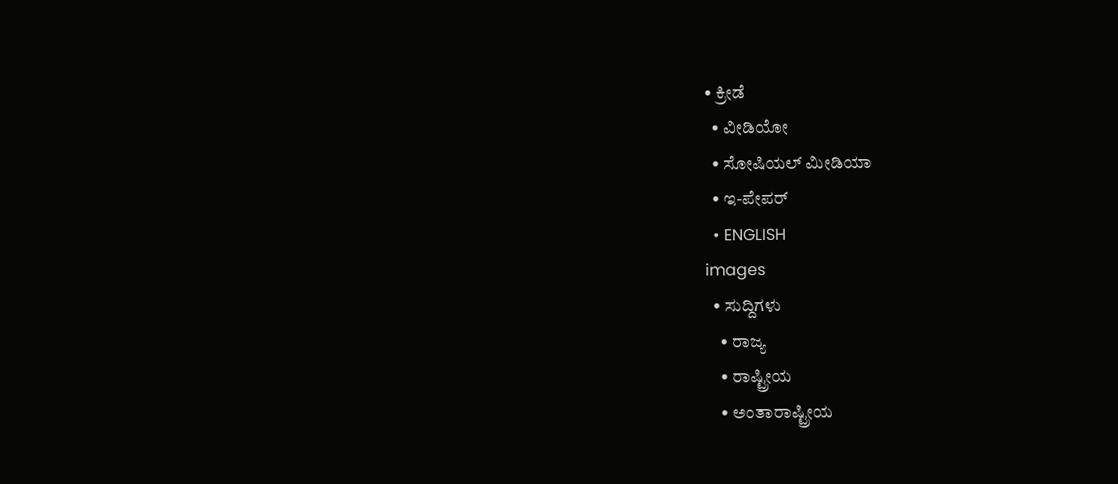• ಕ್ರೀಡೆ
  • ವೀಡಿಯೋ
  • ಸೋಷಿಯಲ್ ಮೀಡಿಯಾ
  • ಇ-ಪೇಪರ್
  • ENGLISH
images
  • ಸುದ್ದಿಗಳು
    • ರಾಜ್ಯ
    • ರಾಷ್ಟ್ರೀಯ
    • ಅಂತಾರಾಷ್ಟ್ರೀಯ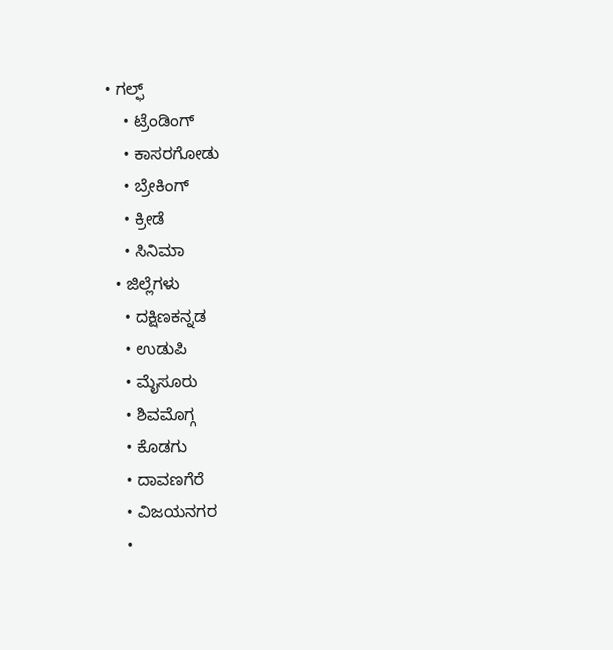• ಗಲ್ಫ್
    • ಟ್ರೆಂಡಿಂಗ್
    • ಕಾಸರಗೋಡು
    • ಬ್ರೇಕಿಂಗ್
    • ಕ್ರೀಡೆ
    • ಸಿನಿಮಾ
  • ಜಿಲ್ಲೆಗಳು
    • ದಕ್ಷಿಣಕನ್ನಡ
    • ಉಡುಪಿ
    • ಮೈಸೂರು
    • ಶಿವಮೊಗ್ಗ
    • ಕೊಡಗು
    • ದಾವಣಗೆರೆ
    • ವಿಜಯನಗರ
    •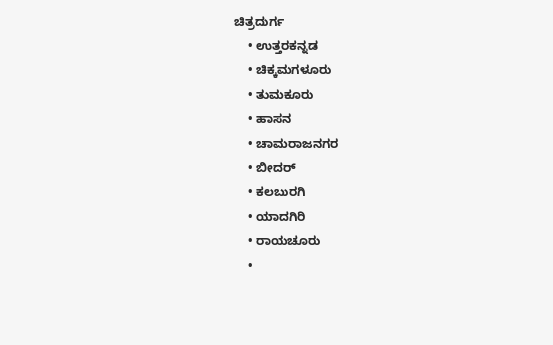ಚಿತ್ರದುರ್ಗ
    • ಉತ್ತರಕನ್ನಡ
    • ಚಿಕ್ಕಮಗಳೂರು
    • ತುಮಕೂರು
    • ಹಾಸನ
    • ಚಾಮರಾಜನಗರ
    • ಬೀದರ್‌
    • ಕಲಬುರಗಿ
    • ಯಾದಗಿರಿ
    • ರಾಯಚೂರು
    •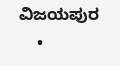ವಿಜಯಪುರ
    •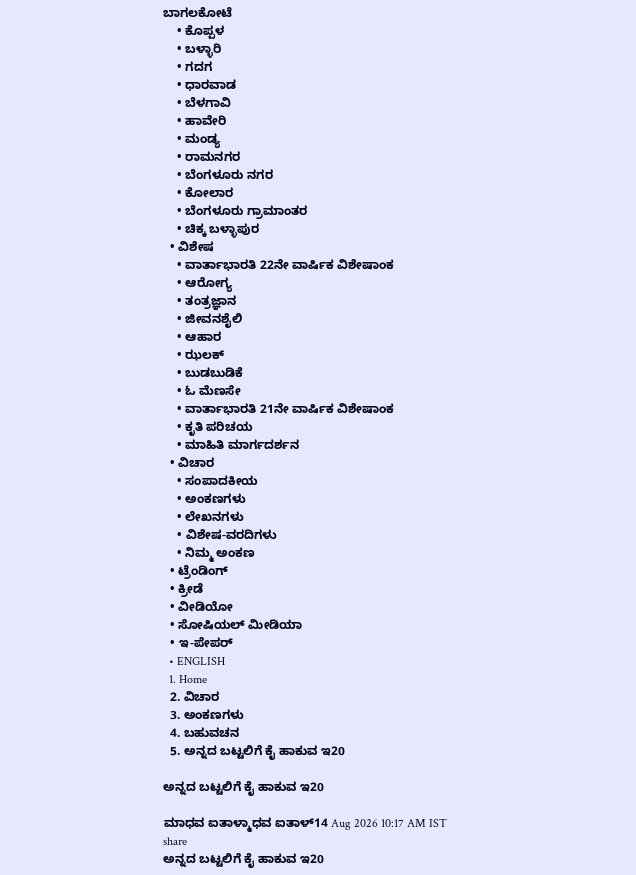ಬಾಗಲಕೋಟೆ
    • ಕೊಪ್ಪಳ
    • ಬಳ್ಳಾರಿ
    • ಗದಗ
    • ಧಾರವಾಡ
    • ಬೆಳಗಾವಿ
    • ಹಾವೇರಿ
    • ಮಂಡ್ಯ
    • ರಾಮನಗರ
    • ಬೆಂಗಳೂರು ನಗರ
    • ಕೋಲಾರ
    • ಬೆಂಗಳೂರು ಗ್ರಾಮಾಂತರ
    • ಚಿಕ್ಕ ಬಳ್ಳಾಪುರ
  • ವಿಶೇಷ
    • ವಾರ್ತಾಭಾರತಿ 22ನೇ ವಾರ್ಷಿಕ ವಿಶೇಷಾಂಕ
    • ಆರೋಗ್ಯ
    • ತಂತ್ರಜ್ಞಾನ
    • ಜೀವನಶೈಲಿ
    • ಆಹಾರ
    • ಝಲಕ್
    • ಬುಡಬುಡಿಕೆ
    • ಓ ಮೆಣಸೇ
    • ವಾರ್ತಾಭಾರತಿ 21ನೇ ವಾರ್ಷಿಕ ವಿಶೇಷಾಂಕ
    • ಕೃತಿ ಪರಿಚಯ
    • ಮಾಹಿತಿ ಮಾರ್ಗದರ್ಶನ
  • ವಿಚಾರ
    • ಸಂಪಾದಕೀಯ
    • ಅಂಕಣಗಳು
    • ಲೇಖನಗಳು
    • ವಿಶೇಷ-ವರದಿಗಳು
    • ನಿಮ್ಮ ಅಂಕಣ
  • ಟ್ರೆಂಡಿಂಗ್
  • ಕ್ರೀಡೆ
  • ವೀಡಿಯೋ
  • ಸೋಷಿಯಲ್ ಮೀಡಿಯಾ
  • ಇ-ಪೇಪರ್
  • ENGLISH
  1. Home
  2. ವಿಚಾರ
  3. ಅಂಕಣಗಳು
  4. ಬಹುವಚನ
  5. ಅನ್ನದ ಬಟ್ಟಲಿಗೆ ಕೈ ಹಾಕುವ ಇ20

ಅನ್ನದ ಬಟ್ಟಲಿಗೆ ಕೈ ಹಾಕುವ ಇ20

ಮಾಧವ ಐತಾಳ್ಮಾಧವ ಐತಾಳ್14 Aug 2026 10:17 AM IST
share
ಅನ್ನದ ಬಟ್ಟಲಿಗೆ ಕೈ ಹಾಕುವ ಇ20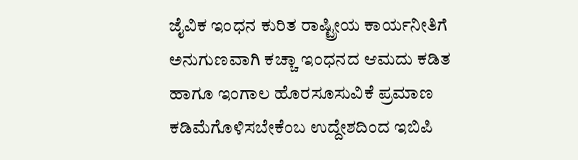ಜೈವಿಕ ಇಂಧನ ಕುರಿತ ರಾಷ್ಟ್ರೀಯ ಕಾರ್ಯನೀತಿಗೆ ಅನುಗುಣವಾಗಿ ಕಚ್ಚಾ ಇಂಧನದ ಆಮದು ಕಡಿತ ಹಾಗೂ ಇಂಗಾಲ ಹೊರಸೂಸುವಿಕೆ ಪ್ರಮಾಣ ಕಡಿಮೆಗೊಳಿಸಬೇಕೆಂಬ ಉದ್ದೇಶದಿಂದ ಇಬಿಪಿ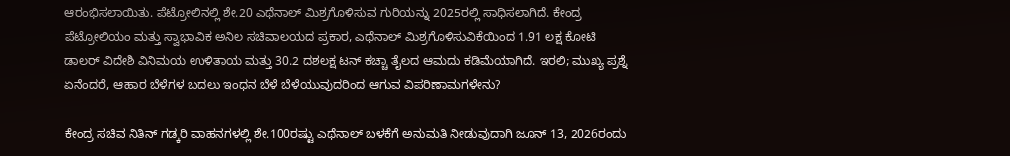ಆರಂಭಿಸಲಾಯಿತು. ಪೆಟ್ರೋಲಿನಲ್ಲಿ ಶೇ.20 ಎಥೆನಾಲ್ ಮಿಶ್ರಗೊಳಿಸುವ ಗುರಿಯನ್ನು 2025ರಲ್ಲಿ ಸಾಧಿಸಲಾಗಿದೆ. ಕೇಂದ್ರ ಪೆಟ್ರೋಲಿಯಂ ಮತ್ತು ಸ್ವಾಭಾವಿಕ ಅನಿಲ ಸಚಿವಾಲಯದ ಪ್ರಕಾರ, ಎಥೆನಾಲ್ ಮಿಶ್ರಗೊಳಿಸುವಿಕೆಯಿಂದ 1.91 ಲಕ್ಷ ಕೋಟಿ ಡಾಲರ್ ವಿದೇಶಿ ವಿನಿಮಯ ಉಳಿತಾಯ ಮತ್ತು 30.2 ದಶಲಕ್ಷ ಟನ್ ಕಚ್ಚಾ ತೈಲದ ಆಮದು ಕಡಿಮೆಯಾಗಿದೆ. ಇರಲಿ; ಮುಖ್ಯ ಪ್ರಶ್ನೆ ಏನೆಂದರೆ, ಆಹಾರ ಬೆಳೆಗಳ ಬದಲು ಇಂಧನ ಬೆಳೆ ಬೆಳೆಯುವುದರಿಂದ ಆಗುವ ವಿಪರಿಣಾಮಗಳೇನು?

ಕೇಂದ್ರ ಸಚಿವ ನಿತಿನ್ ಗಡ್ಕರಿ ವಾಹನಗಳಲ್ಲಿ ಶೇ.100ರಷ್ಟು ಎಥೆನಾಲ್ ಬಳಕೆಗೆ ಅನುಮತಿ ನೀಡುವುದಾಗಿ ಜೂನ್ 13, 2026ರಂದು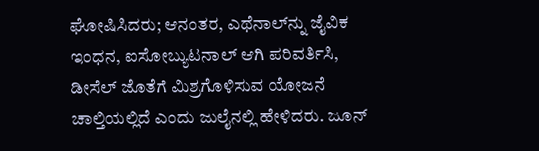ಘೋಷಿಸಿದರು; ಆನಂತರ, ಎಥೆನಾಲ್‌ನ್ನು ಜೈವಿಕ ಇಂಧನ, ಐಸೋಬ್ಯುಟನಾಲ್ ಆಗಿ ಪರಿವರ್ತಿಸಿ, ಡೀಸೆಲ್ ಜೊತೆಗೆ ಮಿಶ್ರಗೊಳಿಸುವ ಯೋಜನೆ ಚಾಲ್ತಿಯಲ್ಲಿದೆ ಎಂದು ಜುಲೈನಲ್ಲಿ ಹೇಳಿದರು. ಜೂನ್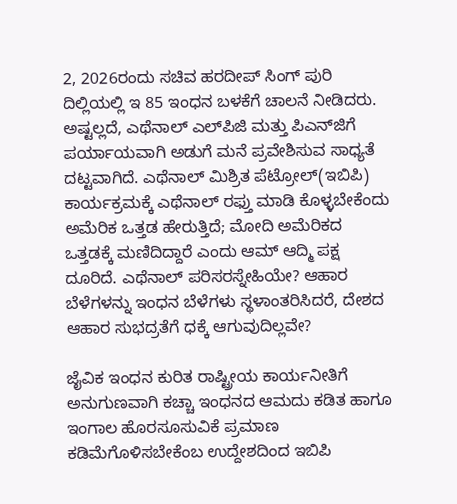2, 2026ರಂದು ಸಚಿವ ಹರದೀಪ್ ಸಿಂಗ್ ಪುರಿ ದಿಲ್ಲಿಯಲ್ಲಿ ಇ 85 ಇಂಧನ ಬಳಕೆಗೆ ಚಾಲನೆ ನೀಡಿದರು. ಅಷ್ಟಲ್ಲದೆ, ಎಥೆನಾಲ್ ಎಲ್‌ಪಿಜಿ ಮತ್ತು ಪಿಎನ್‌ಜಿಗೆ ಪರ್ಯಾಯವಾಗಿ ಅಡುಗೆ ಮನೆ ಪ್ರವೇಶಿಸುವ ಸಾಧ್ಯತೆ ದಟ್ಟವಾಗಿದೆ. ಎಥೆನಾಲ್ ಮಿಶ್ರಿತ ಪೆಟ್ರೋಲ್(ಇಬಿಪಿ) ಕಾರ್ಯಕ್ರಮಕ್ಕೆ ಎಥೆನಾಲ್ ರಫ್ತು ಮಾಡಿ ಕೊಳ್ಳಬೇಕೆಂದು ಅಮೆರಿಕ ಒತ್ತಡ ಹೇರುತ್ತಿದೆ; ಮೋದಿ ಅಮೆರಿಕದ ಒತ್ತಡಕ್ಕೆ ಮಣಿದಿದ್ದಾರೆ ಎಂದು ಆಮ್ ಆದ್ಮಿ ಪಕ್ಷ ದೂರಿದೆ. ಎಥೆನಾಲ್ ಪರಿಸರಸ್ನೇಹಿಯೇ? ಆಹಾರ ಬೆಳೆಗಳನ್ನು ಇಂಧನ ಬೆಳೆಗಳು ಸ್ಥಳಾಂತರಿಸಿದರೆ, ದೇಶದ ಆಹಾರ ಸುಭದ್ರತೆಗೆ ಧಕ್ಕೆ ಆಗುವುದಿಲ್ಲವೇ?

ಜೈವಿಕ ಇಂಧನ ಕುರಿತ ರಾಷ್ಟ್ರೀಯ ಕಾರ್ಯನೀತಿಗೆ ಅನುಗುಣವಾಗಿ ಕಚ್ಚಾ ಇಂಧನದ ಆಮದು ಕಡಿತ ಹಾಗೂ ಇಂಗಾಲ ಹೊರಸೂಸುವಿಕೆ ಪ್ರಮಾಣ ಕಡಿಮೆಗೊಳಿಸಬೇಕೆಂಬ ಉದ್ದೇಶದಿಂದ ಇಬಿಪಿ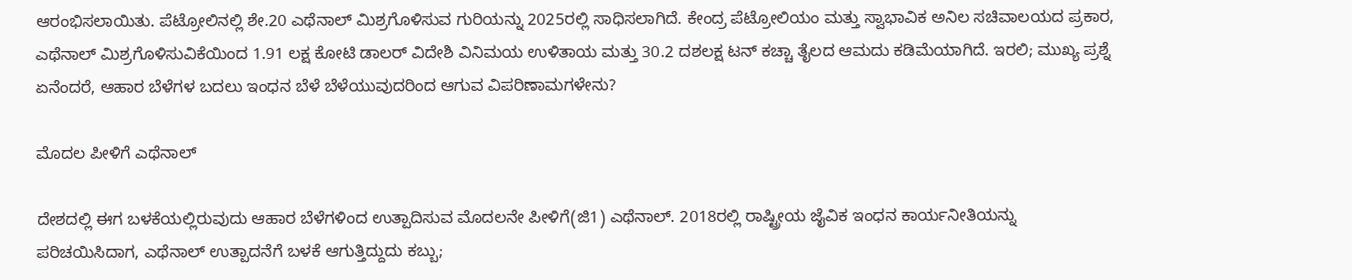ಆರಂಭಿಸಲಾಯಿತು. ಪೆಟ್ರೋಲಿನಲ್ಲಿ ಶೇ.20 ಎಥೆನಾಲ್ ಮಿಶ್ರಗೊಳಿಸುವ ಗುರಿಯನ್ನು 2025ರಲ್ಲಿ ಸಾಧಿಸಲಾಗಿದೆ. ಕೇಂದ್ರ ಪೆಟ್ರೋಲಿಯಂ ಮತ್ತು ಸ್ವಾಭಾವಿಕ ಅನಿಲ ಸಚಿವಾಲಯದ ಪ್ರಕಾರ, ಎಥೆನಾಲ್ ಮಿಶ್ರಗೊಳಿಸುವಿಕೆಯಿಂದ 1.91 ಲಕ್ಷ ಕೋಟಿ ಡಾಲರ್ ವಿದೇಶಿ ವಿನಿಮಯ ಉಳಿತಾಯ ಮತ್ತು 30.2 ದಶಲಕ್ಷ ಟನ್ ಕಚ್ಚಾ ತೈಲದ ಆಮದು ಕಡಿಮೆಯಾಗಿದೆ. ಇರಲಿ; ಮುಖ್ಯ ಪ್ರಶ್ನೆ ಏನೆಂದರೆ, ಆಹಾರ ಬೆಳೆಗಳ ಬದಲು ಇಂಧನ ಬೆಳೆ ಬೆಳೆಯುವುದರಿಂದ ಆಗುವ ವಿಪರಿಣಾಮಗಳೇನು?

ಮೊದಲ ಪೀಳಿಗೆ ಎಥೆನಾಲ್

ದೇಶದಲ್ಲಿ ಈಗ ಬಳಕೆಯಲ್ಲಿರುವುದು ಆಹಾರ ಬೆಳೆಗಳಿಂದ ಉತ್ಪಾದಿಸುವ ಮೊದಲನೇ ಪೀಳಿಗೆ(ಜಿ1) ಎಥೆನಾಲ್. 2018ರಲ್ಲಿ ರಾಷ್ಟ್ರೀಯ ಜೈವಿಕ ಇಂಧನ ಕಾರ್ಯನೀತಿಯನ್ನು ಪರಿಚಯಿಸಿದಾಗ, ಎಥೆನಾಲ್ ಉತ್ಪಾದನೆಗೆ ಬಳಕೆ ಆಗುತ್ತಿದ್ದುದು ಕಬ್ಬು;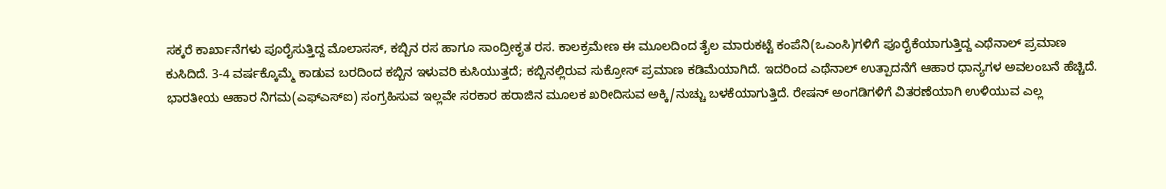ಸಕ್ಕರೆ ಕಾರ್ಖಾನೆಗಳು ಪೂರೈಸುತ್ತಿದ್ದ ಮೊಲಾಸಸ್, ಕಬ್ಬಿನ ರಸ ಹಾಗೂ ಸಾಂದ್ರೀಕೃತ ರಸ. ಕಾಲಕ್ರಮೇಣ ಈ ಮೂಲದಿಂದ ತೈಲ ಮಾರುಕಟ್ಟೆ ಕಂಪೆನಿ(ಒಎಂಸಿ)ಗಳಿಗೆ ಪೂರೈಕೆಯಾಗುತ್ತಿದ್ದ ಎಥೆನಾಲ್ ಪ್ರಮಾಣ ಕುಸಿದಿದೆ. 3-4 ವರ್ಷಕ್ಕೊಮ್ಮೆ ಕಾಡುವ ಬರದಿಂದ ಕಬ್ಬಿನ ಇಳುವರಿ ಕುಸಿಯುತ್ತದೆ; ಕಬ್ಬಿನಲ್ಲಿರುವ ಸುಕ್ರೋಸ್ ಪ್ರಮಾಣ ಕಡಿಮೆಯಾಗಿದೆ. ಇದರಿಂದ ಎಥೆನಾಲ್ ಉತ್ಪಾದನೆಗೆ ಆಹಾರ ಧಾನ್ಯಗಳ ಅವಲಂಬನೆ ಹೆಚ್ಚಿದೆ. ಭಾರತೀಯ ಆಹಾರ ನಿಗಮ(ಎಫ್‌ಎಸ್‌ಐ) ಸಂಗ್ರಹಿಸುವ ಇಲ್ಲವೇ ಸರಕಾರ ಹರಾಜಿನ ಮೂಲಕ ಖರೀದಿಸುವ ಅಕ್ಕಿ/ನುಚ್ಚು ಬಳಕೆಯಾಗುತ್ತಿದೆ. ರೇಷನ್ ಅಂಗಡಿಗಳಿಗೆ ವಿತರಣೆಯಾಗಿ ಉಳಿಯುವ ಎಲ್ಲ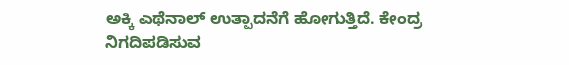ಅಕ್ಕಿ ಎಥೆನಾಲ್ ಉತ್ಪಾದನೆಗೆ ಹೋಗುತ್ತಿದೆ. ಕೇಂದ್ರ ನಿಗದಿಪಡಿಸುವ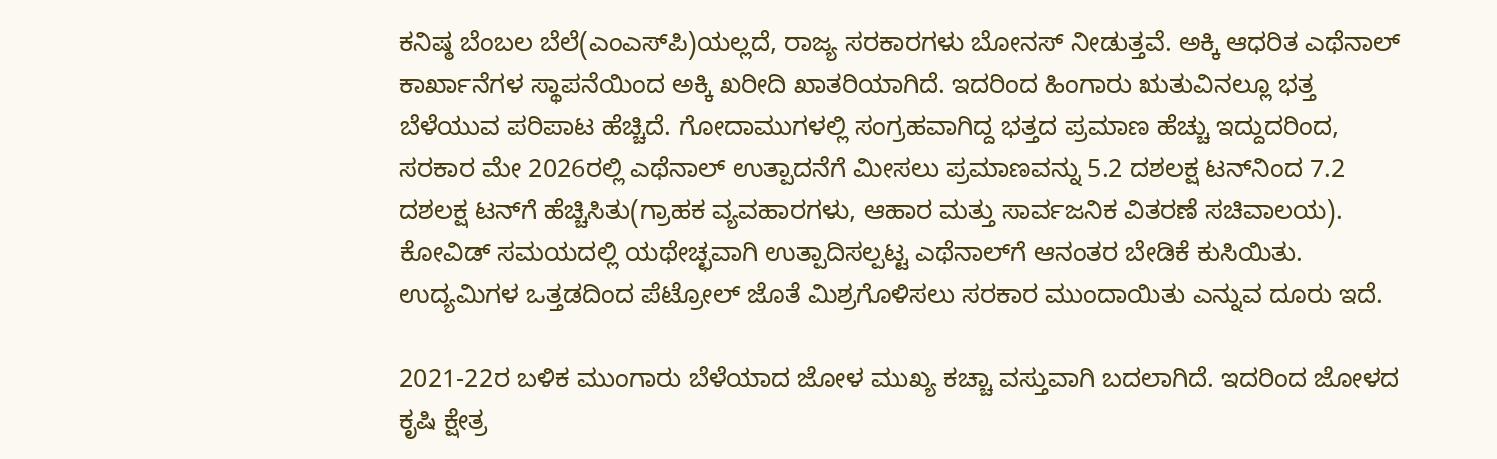ಕನಿಷ್ಠ ಬೆಂಬಲ ಬೆಲೆ(ಎಂಎಸ್‌ಪಿ)ಯಲ್ಲದೆ, ರಾಜ್ಯ ಸರಕಾರಗಳು ಬೋನಸ್ ನೀಡುತ್ತವೆ. ಅಕ್ಕಿ ಆಧರಿತ ಎಥೆನಾಲ್ ಕಾರ್ಖಾನೆಗಳ ಸ್ಥಾಪನೆಯಿಂದ ಅಕ್ಕಿ ಖರೀದಿ ಖಾತರಿಯಾಗಿದೆ. ಇದರಿಂದ ಹಿಂಗಾರು ಋತುವಿನಲ್ಲೂ ಭತ್ತ ಬೆಳೆಯುವ ಪರಿಪಾಟ ಹೆಚ್ಚಿದೆ. ಗೋದಾಮುಗಳಲ್ಲಿ ಸಂಗ್ರಹವಾಗಿದ್ದ ಭತ್ತದ ಪ್ರಮಾಣ ಹೆಚ್ಚು ಇದ್ದುದರಿಂದ, ಸರಕಾರ ಮೇ 2026ರಲ್ಲಿ ಎಥೆನಾಲ್ ಉತ್ಪಾದನೆಗೆ ಮೀಸಲು ಪ್ರಮಾಣವನ್ನು 5.2 ದಶಲಕ್ಷ ಟನ್‌ನಿಂದ 7.2 ದಶಲಕ್ಷ ಟನ್‌ಗೆ ಹೆಚ್ಚಿಸಿತು(ಗ್ರಾಹಕ ವ್ಯವಹಾರಗಳು, ಆಹಾರ ಮತ್ತು ಸಾರ್ವಜನಿಕ ವಿತರಣೆ ಸಚಿವಾಲಯ). ಕೋವಿಡ್ ಸಮಯದಲ್ಲಿ ಯಥೇಚ್ಛವಾಗಿ ಉತ್ಪಾದಿಸಲ್ಪಟ್ಟ ಎಥೆನಾಲ್‌ಗೆ ಆನಂತರ ಬೇಡಿಕೆ ಕುಸಿಯಿತು. ಉದ್ಯಮಿಗಳ ಒತ್ತಡದಿಂದ ಪೆಟ್ರೋಲ್ ಜೊತೆ ಮಿಶ್ರಗೊಳಿಸಲು ಸರಕಾರ ಮುಂದಾಯಿತು ಎನ್ನುವ ದೂರು ಇದೆ.

2021-22ರ ಬಳಿಕ ಮುಂಗಾರು ಬೆಳೆಯಾದ ಜೋಳ ಮುಖ್ಯ ಕಚ್ಚಾ ವಸ್ತುವಾಗಿ ಬದಲಾಗಿದೆ. ಇದರಿಂದ ಜೋಳದ ಕೃಷಿ ಕ್ಷೇತ್ರ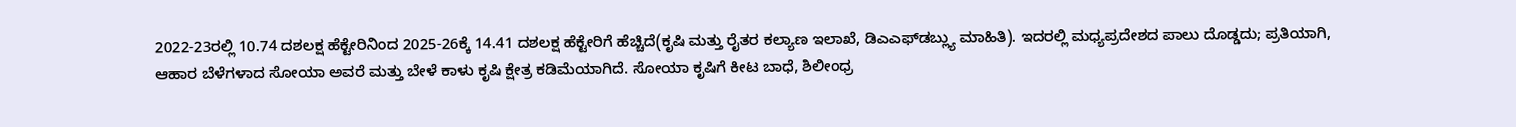2022-23ರಲ್ಲಿ 10.74 ದಶಲಕ್ಷ ಹೆಕ್ಟೇರಿನಿಂದ 2025-26ಕ್ಕೆ 14.41 ದಶಲಕ್ಷ ಹೆಕ್ಟೇರಿಗೆ ಹೆಚ್ಚಿದೆ(ಕೃಷಿ ಮತ್ತು ರೈತರ ಕಲ್ಯಾಣ ಇಲಾಖೆ, ಡಿಎಎಫ್‌ಡಬ್ಲ್ಯು ಮಾಹಿತಿ). ಇದರಲ್ಲಿ ಮಧ್ಯಪ್ರದೇಶದ ಪಾಲು ದೊಡ್ಡದು; ಪ್ರತಿಯಾಗಿ, ಆಹಾರ ಬೆಳೆಗಳಾದ ಸೋಯಾ ಅವರೆ ಮತ್ತು ಬೇಳೆ ಕಾಳು ಕೃಷಿ ಕ್ಷೇತ್ರ ಕಡಿಮೆಯಾಗಿದೆ. ಸೋಯಾ ಕೃಷಿಗೆ ಕೀಟ ಬಾಧೆ, ಶಿಲೀಂಧ್ರ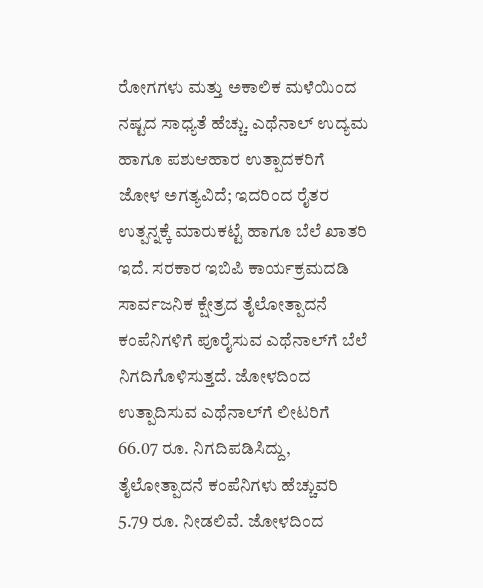ರೋಗಗಳು ಮತ್ತು ಅಕಾಲಿಕ ಮಳೆಯಿಂದ ನಷ್ಟದ ಸಾಧ್ಯತೆ ಹೆಚ್ಚು. ಎಥೆನಾಲ್ ಉದ್ಯಮ ಹಾಗೂ ಪಶುಆಹಾರ ಉತ್ಪಾದಕರಿಗೆ ಜೋಳ ಅಗತ್ಯವಿದೆ; ಇದರಿಂದ ರೈತರ ಉತ್ಪನ್ನಕ್ಕೆ ಮಾರುಕಟ್ಟೆ ಹಾಗೂ ಬೆಲೆ ಖಾತರಿ ಇದೆ. ಸರಕಾರ ಇಬಿಪಿ ಕಾರ್ಯಕ್ರಮದಡಿ ಸಾರ್ವಜನಿಕ ಕ್ಷೇತ್ರದ ತೈಲೋತ್ಪಾದನೆ ಕಂಪೆನಿಗಳಿಗೆ ಪೂರೈಸುವ ಎಥೆನಾಲ್‌ಗೆ ಬೆಲೆ ನಿಗದಿಗೊಳಿಸುತ್ತದೆ. ಜೋಳದಿಂದ ಉತ್ಪಾದಿಸುವ ಎಥೆನಾಲ್‌ಗೆ ಲೀಟರಿಗೆ 66.07 ರೂ. ನಿಗದಿಪಡಿಸಿದ್ದು, ತೈಲೋತ್ಪಾದನೆ ಕಂಪೆನಿಗಳು ಹೆಚ್ಚುವರಿ 5.79 ರೂ. ನೀಡಲಿವೆ. ಜೋಳದಿಂದ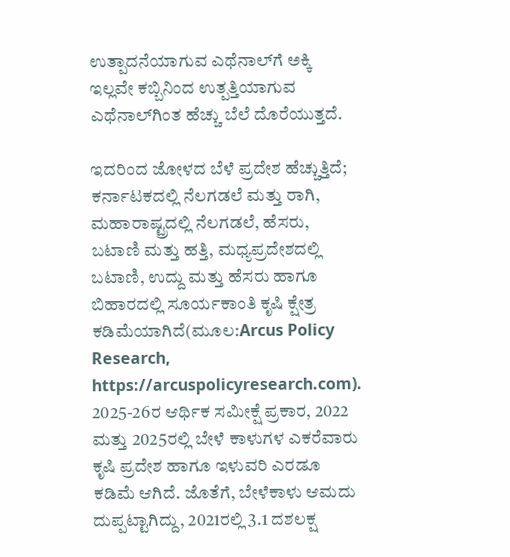ಉತ್ಪಾದನೆಯಾಗುವ ಎಥೆನಾಲ್‌ಗೆ ಅಕ್ಕಿ ಇಲ್ಲವೇ ಕಬ್ಬಿನಿಂದ ಉತ್ಪತ್ತಿಯಾಗುವ ಎಥೆನಾಲ್‌ಗಿಂತ ಹೆಚ್ಚು ಬೆಲೆ ದೊರೆಯುತ್ತದೆ.

ಇದರಿಂದ ಜೋಳದ ಬೆಳೆ ಪ್ರದೇಶ ಹೆಚ್ಚುತ್ತಿದೆ; ಕರ್ನಾಟಕದಲ್ಲಿ ನೆಲಗಡಲೆ ಮತ್ತು ರಾಗಿ, ಮಹಾರಾಷ್ಟ್ರದಲ್ಲಿ ನೆಲಗಡಲೆ, ಹೆಸರು, ಬಟಾಣಿ ಮತ್ತು ಹತ್ತಿ, ಮಧ್ಯಪ್ರದೇಶದಲ್ಲಿ ಬಟಾಣಿ, ಉದ್ದು ಮತ್ತು ಹೆಸರು ಹಾಗೂ ಬಿಹಾರದಲ್ಲಿ ಸೂರ್ಯಕಾಂತಿ ಕೃಷಿ ಕ್ಷೇತ್ರ ಕಡಿಮೆಯಾಗಿದೆ(ಮೂಲ:Arcus Policy Research, https://arcuspolicyresearch.com). 2025-26ರ ಆರ್ಥಿಕ ಸಮೀಕ್ಷೆ ಪ್ರಕಾರ, 2022 ಮತ್ತು 2025ರಲ್ಲಿ ಬೇಳೆ ಕಾಳುಗಳ ಎಕರೆವಾರು ಕೃಷಿ ಪ್ರದೇಶ ಹಾಗೂ ಇಳುವರಿ ಎರಡೂ ಕಡಿಮೆ ಆಗಿದೆ. ಜೊತೆಗೆ, ಬೇಳೆಕಾಳು ಆಮದು ದುಪ್ಪಟ್ಟಾಗಿದ್ದು, 2021ರಲ್ಲಿ 3.1 ದಶಲಕ್ಷ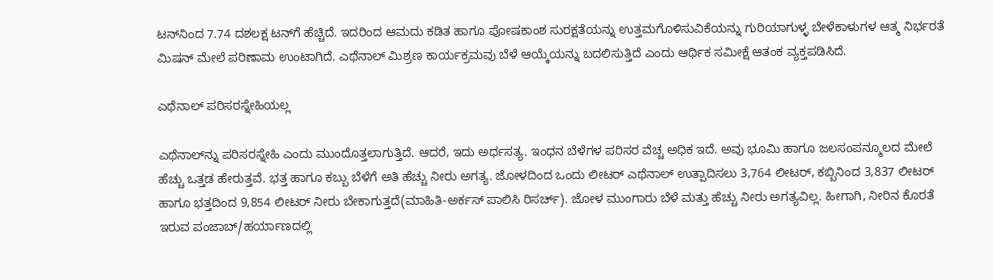ಟನ್‌ನಿಂದ 7.74 ದಶಲಕ್ಷ ಟನ್‌ಗೆ ಹೆಚ್ಚಿದೆ. ಇದರಿಂದ ಆಮದು ಕಡಿತ ಹಾಗೂ ಪೋಷಕಾಂಶ ಸುರಕ್ಷತೆಯನ್ನು ಉತ್ತಮಗೊಳಿಸುವಿಕೆಯನ್ನು ಗುರಿಯಾಗುಳ್ಳ ಬೇಳೆಕಾಳುಗಳ ಆತ್ಮ ನಿರ್ಭರತೆ ಮಿಷನ್ ಮೇಲೆ ಪರಿಣಾಮ ಉಂಟಾಗಿದೆ. ಎಥೆನಾಲ್ ಮಿಶ್ರಣ ಕಾರ್ಯಕ್ರಮವು ಬೆಳೆ ಆಯ್ಕೆಯನ್ನು ಬದಲಿಸುತ್ತಿದೆ ಎಂದು ಆರ್ಥಿಕ ಸಮೀಕ್ಷೆ ಆತಂಕ ವ್ಯಕ್ತಪಡಿಸಿದೆ.

ಎಥೆನಾಲ್ ಪರಿಸರಸ್ನೇಹಿಯಲ್ಲ

ಎಥೆನಾಲ್‌ನ್ನು ಪರಿಸರಸ್ನೇಹಿ ಎಂದು ಮುಂದೊತ್ತಲಾಗುತ್ತಿದೆ. ಆದರೆ, ಇದು ಅರ್ಧಸತ್ಯ. ಇಂಧನ ಬೆಳೆಗಳ ಪರಿಸರ ವೆಚ್ಚ ಅಧಿಕ ಇದೆ. ಅವು ಭೂಮಿ ಹಾಗೂ ಜಲಸಂಪನ್ಮೂಲದ ಮೇಲೆ ಹೆಚ್ಚು ಒತ್ತಡ ಹೇರುತ್ತವೆ. ಭತ್ತ ಹಾಗೂ ಕಬ್ಬು ಬೆಳೆಗೆ ಅತಿ ಹೆಚ್ಚು ನೀರು ಅಗತ್ಯ. ಜೋಳದಿಂದ ಒಂದು ಲೀಟರ್ ಎಥೆನಾಲ್ ಉತ್ಪಾದಿಸಲು 3,764 ಲೀಟರ್, ಕಬ್ಬಿನಿಂದ 3,837 ಲೀಟರ್ ಹಾಗೂ ಭತ್ತದಿಂದ 9,854 ಲೀಟರ್ ನೀರು ಬೇಕಾಗುತ್ತದೆ(ಮಾಹಿತಿ-ಅರ್ಕಸ್ ಪಾಲಿಸಿ ರಿಸರ್ಚ್). ಜೋಳ ಮುಂಗಾರು ಬೆಳೆ ಮತ್ತು ಹೆಚ್ಚು ನೀರು ಅಗತ್ಯವಿಲ್ಲ. ಹೀಗಾಗಿ, ನೀರಿನ ಕೊರತೆ ಇರುವ ಪಂಜಾಬ್/ಹರ್ಯಾಣದಲ್ಲಿ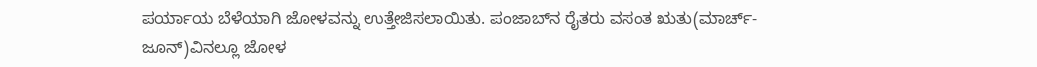ಪರ್ಯಾಯ ಬೆಳೆಯಾಗಿ ಜೋಳವನ್ನು ಉತ್ತೇಜಿಸಲಾಯಿತು. ಪಂಜಾಬ್‌ನ ರೈತರು ವಸಂತ ಋತು(ಮಾರ್ಚ್-ಜೂನ್)ವಿನಲ್ಲೂ ಜೋಳ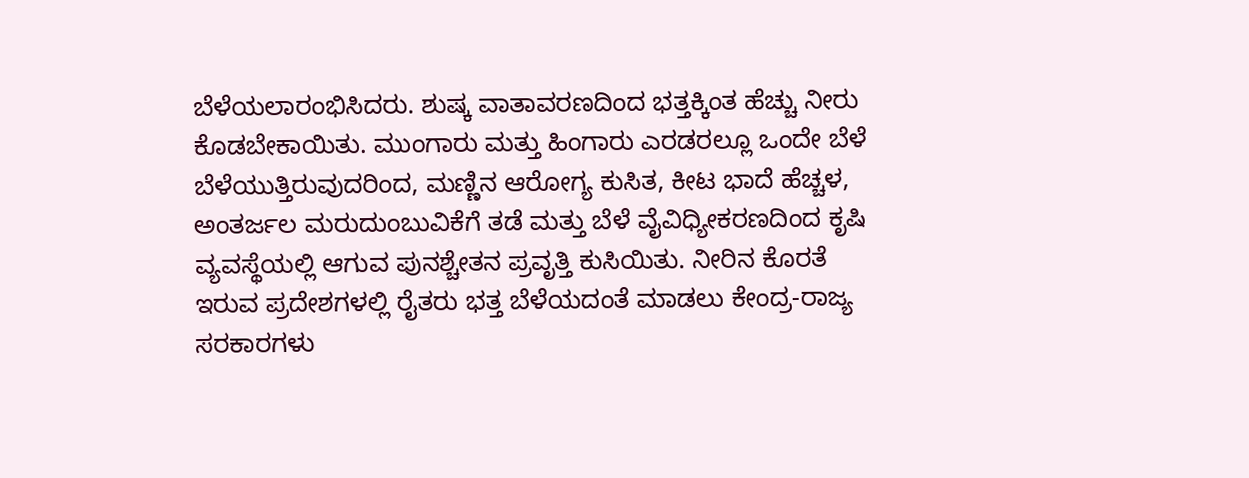ಬೆಳೆಯಲಾರಂಭಿಸಿದರು. ಶುಷ್ಕ ವಾತಾವರಣದಿಂದ ಭತ್ತಕ್ಕಿಂತ ಹೆಚ್ಚು ನೀರು ಕೊಡಬೇಕಾಯಿತು. ಮುಂಗಾರು ಮತ್ತು ಹಿಂಗಾರು ಎರಡರಲ್ಲೂ ಒಂದೇ ಬೆಳೆ ಬೆಳೆಯುತ್ತಿರುವುದರಿಂದ, ಮಣ್ಣಿನ ಆರೋಗ್ಯ ಕುಸಿತ, ಕೀಟ ಭಾದೆ ಹೆಚ್ಚಳ, ಅಂತರ್ಜಲ ಮರುದುಂಬುವಿಕೆಗೆ ತಡೆ ಮತ್ತು ಬೆಳೆ ವೈವಿಧ್ಯೀಕರಣದಿಂದ ಕೃಷಿ ವ್ಯವಸ್ಥೆಯಲ್ಲಿ ಆಗುವ ಪುನಶ್ಚೇತನ ಪ್ರವೃತ್ತಿ ಕುಸಿಯಿತು. ನೀರಿನ ಕೊರತೆ ಇರುವ ಪ್ರದೇಶಗಳಲ್ಲಿ ರೈತರು ಭತ್ತ ಬೆಳೆಯದಂತೆ ಮಾಡಲು ಕೇಂದ್ರ-ರಾಜ್ಯ ಸರಕಾರಗಳು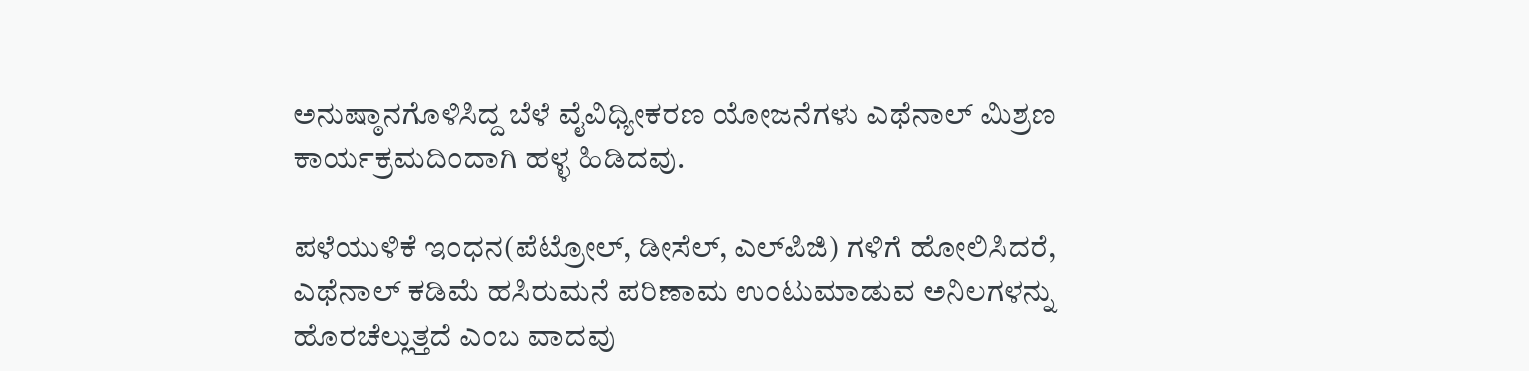ಅನುಷ್ಠಾನಗೊಳಿಸಿದ್ದ ಬೆಳೆ ವೈವಿಧ್ಯೀಕರಣ ಯೋಜನೆಗಳು ಎಥೆನಾಲ್ ಮಿಶ್ರಣ ಕಾರ್ಯಕ್ರಮದಿಂದಾಗಿ ಹಳ್ಳ ಹಿಡಿದವು.

ಪಳೆಯುಳಿಕೆ ಇಂಧನ(ಪೆಟ್ರೋಲ್, ಡೀಸೆಲ್, ಎಲ್‌ಪಿಜಿ) ಗಳಿಗೆ ಹೋಲಿಸಿದರೆ, ಎಥೆನಾಲ್ ಕಡಿಮೆ ಹಸಿರುಮನೆ ಪರಿಣಾಮ ಉಂಟುಮಾಡುವ ಅನಿಲಗಳನ್ನು ಹೊರಚೆಲ್ಲುತ್ತದೆ ಎಂಬ ವಾದವು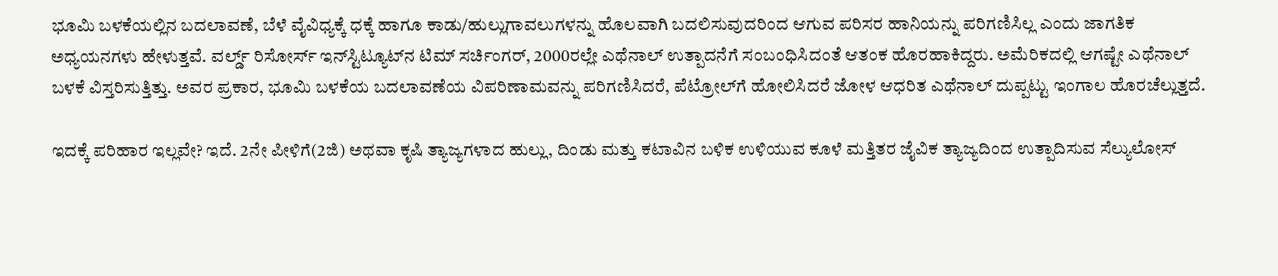ಭೂಮಿ ಬಳಕೆಯಲ್ಲಿನ ಬದಲಾವಣೆ, ಬೆಳೆ ವೈವಿಧ್ಯಕ್ಕೆ ಧಕ್ಕೆ ಹಾಗೂ ಕಾಡು/ಹುಲ್ಲುಗಾವಲುಗಳನ್ನು ಹೊಲವಾಗಿ ಬದಲಿಸುವುದರಿಂದ ಆಗುವ ಪರಿಸರ ಹಾನಿಯನ್ನು ಪರಿಗಣಿಸಿಲ್ಲ ಎಂದು ಜಾಗತಿಕ ಅಧ್ಯಯನಗಳು ಹೇಳುತ್ತವೆ. ವರ್ಲ್ಡ್ ರಿಸೋರ್ಸ್ ಇನ್‌ಸ್ಟಿಟ್ಯೂಟ್‌ನ ಟಿಮ್ ಸರ್ಚಿಂಗರ್, 2000ರಲ್ಲೇ ಎಥೆನಾಲ್ ಉತ್ಪಾದನೆಗೆ ಸಂಬಂಧಿಸಿದಂತೆ ಆತಂಕ ಹೊರಹಾಕಿದ್ದರು. ಅಮೆರಿಕದಲ್ಲಿ ಆಗಷ್ಟೇ ಎಥೆನಾಲ್ ಬಳಕೆ ವಿಸ್ತರಿಸುತ್ತಿತ್ತು. ಅವರ ಪ್ರಕಾರ, ಭೂಮಿ ಬಳಕೆಯ ಬದಲಾವಣೆಯ ವಿಪರಿಣಾಮವನ್ನು ಪರಿಗಣಿಸಿದರೆ, ಪೆಟ್ರೋಲ್‌ಗೆ ಹೋಲಿಸಿದರೆ ಜೋಳ ಆಧರಿತ ಎಥೆನಾಲ್ ದುಪ್ಪಟ್ಟು ಇಂಗಾಲ ಹೊರಚೆಲ್ಲುತ್ತದೆ.

ಇದಕ್ಕೆ ಪರಿಹಾರ ಇಲ್ಲವೇ? ಇದೆ. 2ನೇ ಪೀಳಿಗೆ(2ಜಿ) ಅಥವಾ ಕೃಷಿ ತ್ಯಾಜ್ಯಗಳಾದ ಹುಲ್ಲು, ದಿಂಡು ಮತ್ತು ಕಟಾವಿನ ಬಳಿಕ ಉಳಿಯುವ ಕೂಳೆ ಮತ್ತಿತರ ಜೈವಿಕ ತ್ಯಾಜ್ಯದಿಂದ ಉತ್ಪಾದಿಸುವ ಸೆಲ್ಯುಲೋಸ್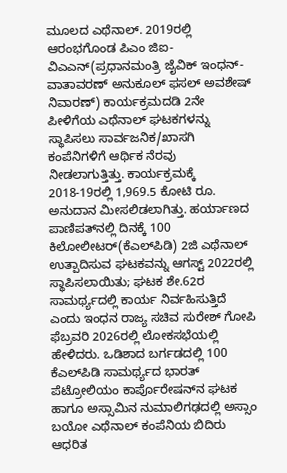ಮೂಲದ ಎಥೆನಾಲ್. 2019ರಲ್ಲಿ ಆರಂಭಗೊಂಡ ಪಿಎಂ ಜಿಐ-ವಿಎಎನ್(ಪ್ರಧಾನಮಂತ್ರಿ ಜೈವಿಕ್ ಇಂಧನ್-ವಾತಾವರಣ್ ಅನುಕೂಲ್ ಫಸಲ್ ಅವಶೇಷ್ ನಿವಾರಣ್) ಕಾರ್ಯಕ್ರಮದಡಿ 2ನೇ ಪೀಳಿಗೆಯ ಎಥೆನಾಲ್ ಘಟಕಗಳನ್ನು ಸ್ಥಾಪಿಸಲು ಸಾರ್ವಜನಿಕ/ಖಾಸಗಿ ಕಂಪೆನಿಗಳಿಗೆ ಆರ್ಥಿಕ ನೆರವು ನೀಡಲಾಗುತ್ತಿತ್ತು. ಕಾರ್ಯಕ್ರಮಕ್ಕೆ 2018-19ರಲ್ಲಿ 1,969.5 ಕೋಟಿ ರೂ. ಅನುದಾನ ಮೀಸಲಿಡಲಾಗಿತ್ತು. ಹರ್ಯಾಣದ ಪಾಣಿಪತ್‌ನಲ್ಲಿ ದಿನಕ್ಕೆ 100 ಕಿಲೋಲೀಟರ್(ಕೆಎಲ್‌ಪಿಡಿ) 2ಜಿ ಎಥೆನಾಲ್ ಉತ್ಪಾದಿಸುವ ಘಟಕವನ್ನು ಆಗಸ್ಟ್ 2022ರಲ್ಲಿ ಸ್ಥಾಪಿಸಲಾಯಿತು; ಘಟಕ ಶೇ.62ರ ಸಾಮರ್ಥ್ಯದಲ್ಲಿ ಕಾರ್ಯ ನಿರ್ವಹಿಸುತ್ತಿದೆ ಎಂದು ಇಂಧನ ರಾಜ್ಯ ಸಚಿವ ಸುರೇಶ್ ಗೋಪಿ ಫೆಬ್ರವರಿ 2026ರಲ್ಲಿ ಲೋಕಸಭೆಯಲ್ಲಿ ಹೇಳಿದರು. ಒಡಿಶಾದ ಬರ್ಗಡದಲ್ಲಿ 100 ಕೆಎಲ್‌ಪಿಡಿ ಸಾಮರ್ಥ್ಯದ ಭಾರತ್ ಪೆಟ್ರೋಲಿಯಂ ಕಾರ್ಪೊರೇಷನ್‌ನ ಘಟಕ ಹಾಗೂ ಅಸ್ಸಾಮಿನ ನುಮಾಲಿಗಢದಲ್ಲಿ ಅಸ್ಸಾಂ ಬಯೋ ಎಥೆನಾಲ್ ಕಂಪೆನಿಯ ಬಿದಿರು ಆಧರಿತ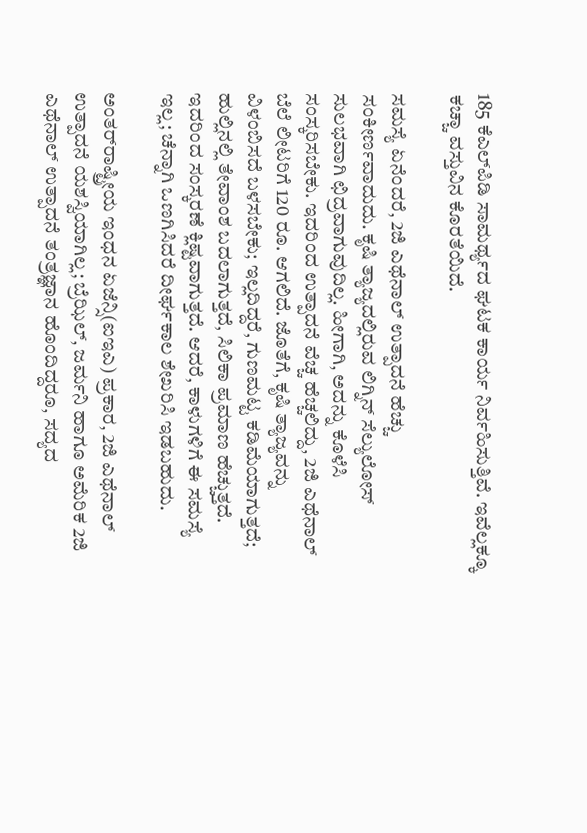185 ಕೆಎಲ್‌ಪಿಡಿ ಸಾಮರ್ಥ್ಯದ ಘಟಕ ಕಾರ್ಯ ನಿರ್ವಹಿಸುತ್ತಿವೆ. ಇವೆಲ್ಲಕ್ಕೂ ಕಚ್ಚಾ ವಸ್ತುವಿನ ಕೊರತೆಯಿದೆ.

ಸಮಸ್ಯೆ ಏನೆಂದರೆ, 2ಜಿ ಎಥೆನಾಲ್ ಉತ್ಪಾದನೆ ಹೆಚ್ಚು ಸಂಕೀರ್ಣವಾದುದು. ಕೃಷಿ ತ್ಯಾಜ್ಯದಲ್ಲಿರುವ ಲಿಗ್ನಿನ್ ಸೆಲ್ಯುಲೋಸ್ ಸುಲಭವಾಗಿ ಛಿದ್ರವಾಗುವುದಿಲ್ಲ. ಹೀಗಾಗಿ, ಅದನ್ನು ಕೊಳೆಸಿ ಸಂಸ್ಕರಿಸಬೇಕು. ಇದರಿಂದ ಉತ್ಪಾದನೆ ವೆಚ್ಚ ಹೆಚ್ಚಲಿದ್ದು, 2ಜಿ ಎಥೆನಾಲ್ ಬೆಲೆ ಲೀಟರಿಗೆ 120 ರೂ. ಆಗಲಿದೆ. ಜೊತೆಗೆ, ಕೃಷಿ ತ್ಯಾಜ್ಯವನ್ನು ವಿಳಂಬಿಸದೆ ಬಳಸಬೇಕು; ಇಲ್ಲದಿದ್ದರೆ, ಗುಣಮಟ್ಟ ಕಡಿಮೆಯಾಗುತ್ತದೆ; ಹುಲ್ಲಿನಲ್ಲಿ ತೇವಾಂಶ ಬದಲಾಗುತ್ತದೆ, ಸಿಲಿಕಾ ಪ್ರಮಾಣ ಹೆಚ್ಚುತ್ತದೆ. ಇದರಿಂದ ಸಂಸ್ಕರಣೆ ಕ್ಲಿಷ್ಟವಾಗುತ್ತದೆ. ಆದರೆ, ಕಾಳುಗಳಿಗೆ ಈ ಸಮಸ್ಯೆ ಇಲ್ಲ; ಚೆನ್ನಾಗಿ ಒಣಗಿಸಿದರೆ ದೀರ್ಘಕಾಲ ಶೇಖರಿಸಿ ಇಡಬಹುದು.

ಅಂತರ್‌ರಾಷ್ಟ್ರೀಯ ಇಂಧನ ಏಜೆನ್ಸಿ(ಐಇಎ) ಪ್ರಕಾರ, 2ಜಿ ಎಥೆನಾಲ್ ಉತ್ಪಾದನೆ ಯಶಸ್ವಿಯಾಗಿಲ್ಲ; ಬ್ರೆಝಿಲ್, ಜರ್ಮನಿ ಹಾಗೂ ಅಮೆರಿಕ 2ಜಿ ಎಥೆನಾಲ್ ಉತ್ಪಾದನೆ ತಂತ್ರಜ್ಞಾನ ಹೊಂದಿದ್ದರೂ, ಸದ್ಯದ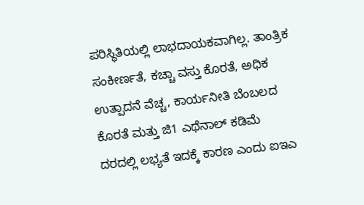ಪರಿಸ್ಥಿತಿಯಲ್ಲಿ ಲಾಭದಾಯಕವಾಗಿಲ್ಲ. ತಾಂತ್ರಿಕ ಸಂಕೀರ್ಣತೆ, ಕಚ್ಚಾ ವಸ್ತು ಕೊರತೆ, ಅಧಿಕ ಉತ್ಪಾದನೆ ವೆಚ್ಚ, ಕಾರ್ಯನೀತಿ ಬೆಂಬಲದ ಕೊರತೆ ಮತ್ತು ಜಿ1 ಎಥೆನಾಲ್ ಕಡಿಮೆ ದರದಲ್ಲಿ ಲಭ್ಯತೆ ಇದಕ್ಕೆ ಕಾರಣ ಎಂದು ಐಇಎ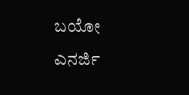ಬಯೋ ಎನರ್ಜಿ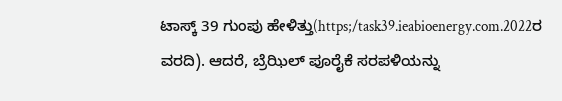ಟಾಸ್ಕ್ 39 ಗುಂಪು ಹೇಳಿತ್ತು(https;/task39.ieabioenergy.com.2022ರ ವರದಿ). ಆದರೆ, ಬ್ರೆಝಿಲ್ ಪೂರೈಕೆ ಸರಪಳಿಯನ್ನು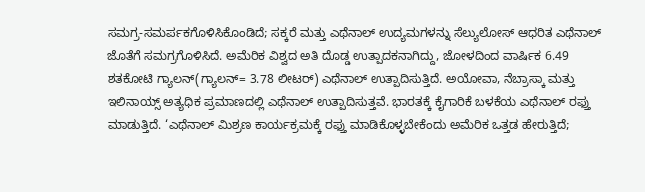ಸಮಗ್ರ-ಸಮರ್ಪಕಗೊಳಿಸಿಕೊಂಡಿದೆ; ಸಕ್ಕರೆ ಮತ್ತು ಎಥೆನಾಲ್ ಉದ್ಯಮಗಳನ್ನು ಸೆಲ್ಯುಲೋಸ್ ಆಧರಿತ ಎಥೆನಾಲ್ ಜೊತೆಗೆ ಸಮಗ್ರಗೊಳಿಸಿದೆ. ಅಮೆರಿಕ ವಿಶ್ವದ ಅತಿ ದೊಡ್ಡ ಉತ್ಪಾದಕನಾಗಿದ್ದು, ಜೋಳದಿಂದ ವಾರ್ಷಿಕ 6.49 ಶತಕೋಟಿ ಗ್ಯಾಲನ್(ಗ್ಯಾಲನ್= 3.78 ಲೀಟರ್) ಎಥೆನಾಲ್ ಉತ್ಪಾದಿಸುತ್ತಿದೆ. ಅಯೋವಾ, ನೆಬ್ರಾಸ್ಕಾ ಮತ್ತು ಇಲಿನಾಯ್ಸ್ ಅತ್ಯಧಿಕ ಪ್ರಮಾಣದಲ್ಲಿ ಎಥೆನಾಲ್ ಉತ್ಪಾದಿಸುತ್ತವೆ. ಭಾರತಕ್ಕೆ ಕೈಗಾರಿಕೆ ಬಳಕೆಯ ಎಥೆನಾಲ್ ರಫ್ತು ಮಾಡುತ್ತಿದೆ. ‘ಎಥೆನಾಲ್ ಮಿಶ್ರಣ ಕಾರ್ಯಕ್ರಮಕ್ಕೆ ರಫ್ತು ಮಾಡಿಕೊಳ್ಳಬೇಕೆಂದು ಅಮೆರಿಕ ಒತ್ತಡ ಹೇರುತ್ತಿದೆ;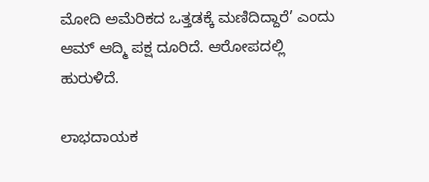ಮೋದಿ ಅಮೆರಿಕದ ಒತ್ತಡಕ್ಕೆ ಮಣಿದಿದ್ದಾರೆ’ ಎಂದು ಆಮ್ ಆದ್ಮಿ ಪಕ್ಷ ದೂರಿದೆ. ಆರೋಪದಲ್ಲಿ ಹುರುಳಿದೆ.

ಲಾಭದಾಯಕ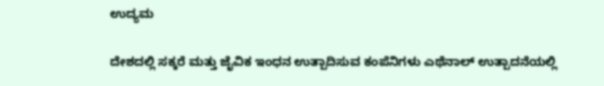ಉದ್ಯಮ

ದೇಶದಲ್ಲಿ ಸಕ್ಕರೆ ಮತ್ತು ಜೈವಿಕ ಇಂಧನ ಉತ್ಪಾದಿಸುವ ಕಂಪೆನಿಗಳು ಎಥೆನಾಲ್ ಉತ್ಪಾದನೆಯಲ್ಲಿ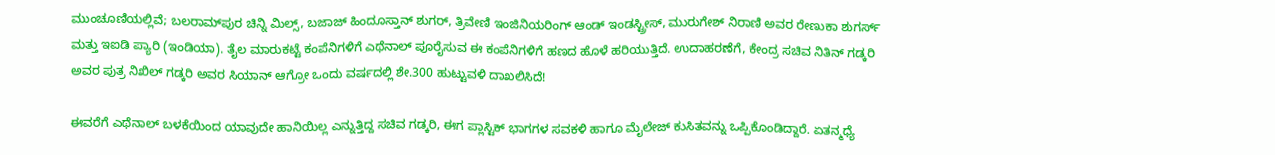ಮುಂಚೂಣಿಯಲ್ಲಿವೆ; ಬಲರಾಮ್‌ಪುರ ಚಿನ್ನಿ ಮಿಲ್ಸ್, ಬಜಾಜ್ ಹಿಂದೂಸ್ತಾನ್ ಶುಗರ್, ತ್ರಿವೇಣಿ ಇಂಜಿನಿಯರಿಂಗ್ ಆಂಡ್ ಇಂಡಸ್ಟ್ರೀಸ್, ಮುರುಗೇಶ್ ನಿರಾಣಿ ಅವರ ರೇಣುಕಾ ಶುಗರ್ಸ್ ಮತ್ತು ಇಐಡಿ ಪ್ಯಾರಿ (ಇಂಡಿಯಾ). ತೈಲ ಮಾರುಕಟ್ಟೆ ಕಂಪೆನಿಗಳಿಗೆ ಎಥೆನಾಲ್ ಪೂರೈಸುವ ಈ ಕಂಪೆನಿಗಳಿಗೆ ಹಣದ ಹೊಳೆ ಹರಿಯುತ್ತಿದೆ. ಉದಾಹರಣೆಗೆ, ಕೇಂದ್ರ ಸಚಿವ ನಿತಿನ್ ಗಡ್ಕರಿ ಅವರ ಪುತ್ರ ನಿಖಿಲ್ ಗಡ್ಕರಿ ಅವರ ಸಿಯಾನ್ ಆಗ್ರೋ ಒಂದು ವರ್ಷದಲ್ಲಿ ಶೇ.300 ಹುಟ್ಟುವಳಿ ದಾಖಲಿಸಿದೆ!

ಈವರೆಗೆ ಎಥೆನಾಲ್ ಬಳಕೆಯಿಂದ ಯಾವುದೇ ಹಾನಿಯಿಲ್ಲ ಎನ್ನುತ್ತಿದ್ದ ಸಚಿವ ಗಡ್ಕರಿ, ಈಗ ಪ್ಲಾಸ್ಟಿಕ್ ಭಾಗಗಳ ಸವಕಳಿ ಹಾಗೂ ಮೈಲೇಜ್ ಕುಸಿತವನ್ನು ಒಪ್ಪಿಕೊಂಡಿದ್ದಾರೆ. ಏತನ್ಮಧ್ಯೆ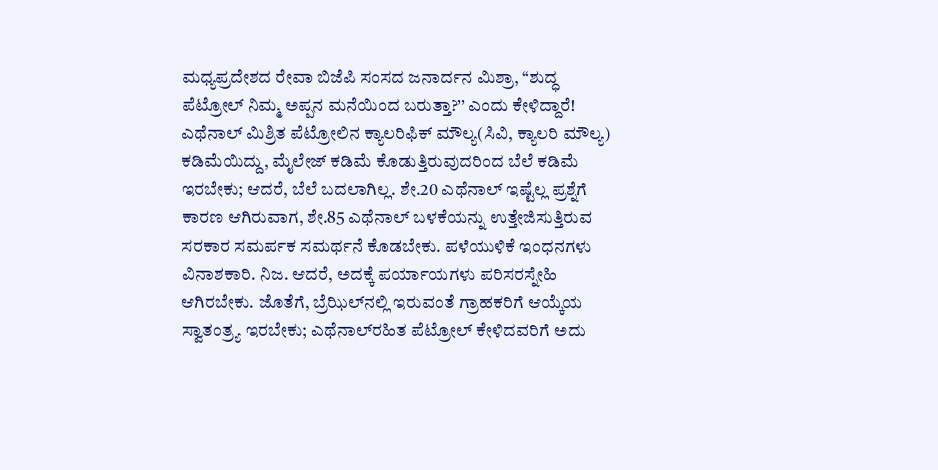ಮಧ್ಯಪ್ರದೇಶದ ರೇವಾ ಬಿಜೆಪಿ ಸಂಸದ ಜನಾರ್ದನ ಮಿಶ್ರಾ, ‘‘ಶುದ್ಧ ಪೆಟ್ರೋಲ್ ನಿಮ್ಮ ಅಪ್ಪನ ಮನೆಯಿಂದ ಬರುತ್ತಾ?’’ ಎಂದು ಕೇಳಿದ್ದಾರೆ! ಎಥೆನಾಲ್ ಮಿಶ್ರಿತ ಪೆಟ್ರೋಲಿನ ಕ್ಯಾಲರಿಫಿಕ್ ಮೌಲ್ಯ(ಸಿವಿ, ಕ್ಯಾಲರಿ ಮೌಲ್ಯ) ಕಡಿಮೆಯಿದ್ದು, ಮೈಲೇಜ್ ಕಡಿಮೆ ಕೊಡುತ್ತಿರುವುದರಿಂದ ಬೆಲೆ ಕಡಿಮೆ ಇರಬೇಕು; ಆದರೆ, ಬೆಲೆ ಬದಲಾಗಿಲ್ಲ. ಶೇ.20 ಎಥೆನಾಲ್ ಇಷ್ಟೆಲ್ಲ ಪ್ರಶ್ನೆಗೆ ಕಾರಣ ಆಗಿರುವಾಗ, ಶೇ.85 ಎಥೆನಾಲ್ ಬಳಕೆಯನ್ನು ಉತ್ತೇಜಿಸುತ್ತಿರುವ ಸರಕಾರ ಸಮರ್ಪಕ ಸಮರ್ಥನೆ ಕೊಡಬೇಕು. ಪಳೆಯುಳಿಕೆ ಇಂಧನಗಳು ವಿನಾಶಕಾರಿ. ನಿಜ. ಆದರೆ, ಅದಕ್ಕೆ ಪರ್ಯಾಯಗಳು ಪರಿಸರಸ್ನೇಹಿ ಆಗಿರಬೇಕು. ಜೊತೆಗೆ, ಬ್ರೆಝಿಲ್‌ನಲ್ಲಿ ಇರುವಂತೆ ಗ್ರಾಹಕರಿಗೆ ಆಯ್ಕೆಯ ಸ್ವಾತಂತ್ರ್ಯ ಇರಬೇಕು; ಎಥೆನಾಲ್‌ರಹಿತ ಪೆಟ್ರೋಲ್ ಕೇಳಿದವರಿಗೆ ಅದು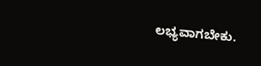ಲಭ್ಯವಾಗಬೇಕು.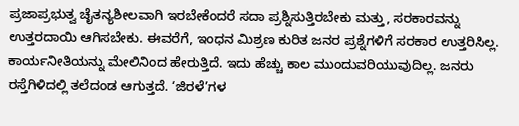ಪ್ರಜಾಪ್ರಭುತ್ವ ಚೈತನ್ಯಶೀಲವಾಗಿ ಇರಬೇಕೆಂದರೆ ಸದಾ ಪ್ರಶ್ನಿಸುತ್ತಿರಬೇಕು ಮತ್ತು, ಸರಕಾರವನ್ನು ಉತ್ತರದಾಯಿ ಆಗಿಸಬೇಕು. ಈವರೆಗೆ, ಇಂಧನ ಮಿಶ್ರಣ ಕುರಿತ ಜನರ ಪ್ರಶ್ನೆಗಳಿಗೆ ಸರಕಾರ ಉತ್ತರಿಸಿಲ್ಲ. ಕಾರ್ಯನೀತಿಯನ್ನು ಮೇಲಿನಿಂದ ಹೇರುತ್ತಿದೆ. ಇದು ಹೆಚ್ಚು ಕಾಲ ಮುಂದುವರಿಯುವುದಿಲ್ಲ. ಜನರು ರಸ್ತೆಗಿಳಿದಲ್ಲಿ ತಲೆದಂಡ ಆಗುತ್ತದೆ. ‘ಜಿರಳೆ’ಗಳ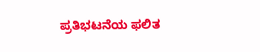ಪ್ರತಿಭಟನೆಯ ಫಲಿತ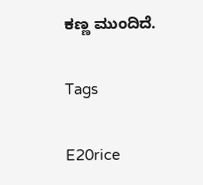ಕಣ್ಣ ಮುಂದಿದೆ.

Tags

E20rice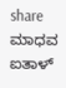share
ಮಾಧವ ಐತಾಳ್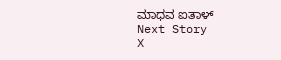ಮಾಧವ ಐತಾಳ್
Next Story
X